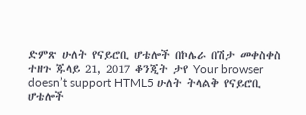ድምጽ ሁለት የናይሮቢ ሆቴሎች በኮሌራ በሽታ መቀስቀስ ተዘጉ ጁላይ 21, 2017 ቆንጂት ታየ Your browser doesn’t support HTML5 ሁለት ትላልቅ የናይሮቢ ሆቴሎች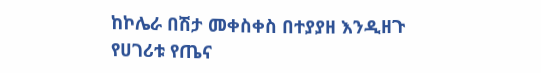ከኮሌራ በሽታ መቀስቀስ በተያያዘ እንዲዘጉ የሀገሪቱ የጤና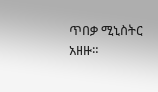ጥበቃ ሚኒስትር አዘዙ።